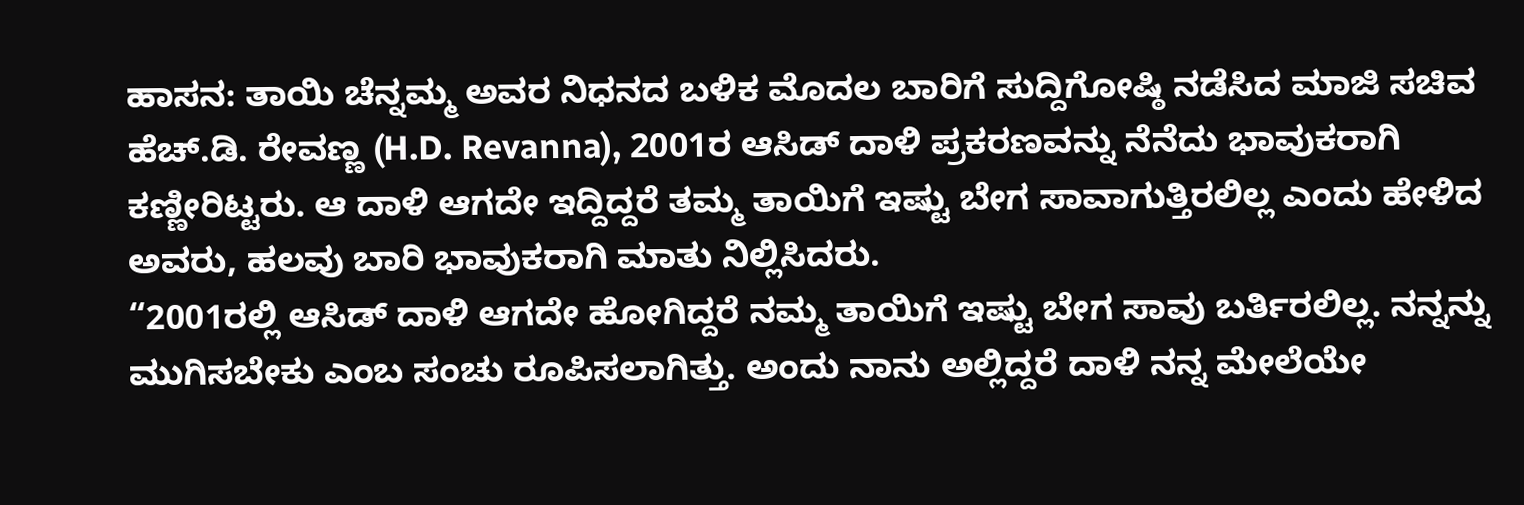ಹಾಸನ: ತಾಯಿ ಚೆನ್ನಮ್ಮ ಅವರ ನಿಧನದ ಬಳಿಕ ಮೊದಲ ಬಾರಿಗೆ ಸುದ್ದಿಗೋಷ್ಠಿ ನಡೆಸಿದ ಮಾಜಿ ಸಚಿವ ಹೆಚ್.ಡಿ. ರೇವಣ್ಣ (H.D. Revanna), 2001ರ ಆಸಿಡ್ ದಾಳಿ ಪ್ರಕರಣವನ್ನು ನೆನೆದು ಭಾವುಕರಾಗಿ ಕಣ್ಣೀರಿಟ್ಟರು. ಆ ದಾಳಿ ಆಗದೇ ಇದ್ದಿದ್ದರೆ ತಮ್ಮ ತಾಯಿಗೆ ಇಷ್ಟು ಬೇಗ ಸಾವಾಗುತ್ತಿರಲಿಲ್ಲ ಎಂದು ಹೇಳಿದ ಅವರು, ಹಲವು ಬಾರಿ ಭಾವುಕರಾಗಿ ಮಾತು ನಿಲ್ಲಿಸಿದರು.
“2001ರಲ್ಲಿ ಆಸಿಡ್ ದಾಳಿ ಆಗದೇ ಹೋಗಿದ್ದರೆ ನಮ್ಮ ತಾಯಿಗೆ ಇಷ್ಟು ಬೇಗ ಸಾವು ಬರ್ತಿರಲಿಲ್ಲ. ನನ್ನನ್ನು ಮುಗಿಸಬೇಕು ಎಂಬ ಸಂಚು ರೂಪಿಸಲಾಗಿತ್ತು. ಅಂದು ನಾನು ಅಲ್ಲಿದ್ದರೆ ದಾಳಿ ನನ್ನ ಮೇಲೆಯೇ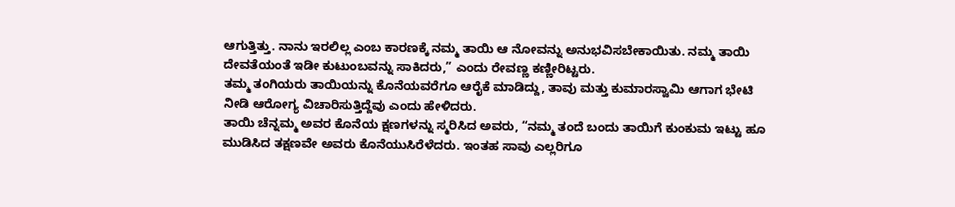ಆಗುತ್ತಿತ್ತು. ನಾನು ಇರಲಿಲ್ಲ ಎಂಬ ಕಾರಣಕ್ಕೆ ನಮ್ಮ ತಾಯಿ ಆ ನೋವನ್ನು ಅನುಭವಿಸಬೇಕಾಯಿತು. ನಮ್ಮ ತಾಯಿ ದೇವತೆಯಂತೆ ಇಡೀ ಕುಟುಂಬವನ್ನು ಸಾಕಿದರು,” ಎಂದು ರೇವಣ್ಣ ಕಣ್ಣೀರಿಟ್ಟರು.
ತಮ್ಮ ತಂಗಿಯರು ತಾಯಿಯನ್ನು ಕೊನೆಯವರೆಗೂ ಆರೈಕೆ ಮಾಡಿದ್ದು, ತಾವು ಮತ್ತು ಕುಮಾರಸ್ವಾಮಿ ಆಗಾಗ ಭೇಟಿ ನೀಡಿ ಆರೋಗ್ಯ ವಿಚಾರಿಸುತ್ತಿದ್ದೆವು ಎಂದು ಹೇಳಿದರು.
ತಾಯಿ ಚೆನ್ನಮ್ಮ ಅವರ ಕೊನೆಯ ಕ್ಷಣಗಳನ್ನು ಸ್ಮರಿಸಿದ ಅವರು, “ನಮ್ಮ ತಂದೆ ಬಂದು ತಾಯಿಗೆ ಕುಂಕುಮ ಇಟ್ಟು ಹೂ ಮುಡಿಸಿದ ತಕ್ಷಣವೇ ಅವರು ಕೊನೆಯುಸಿರೆಳೆದರು. ಇಂತಹ ಸಾವು ಎಲ್ಲರಿಗೂ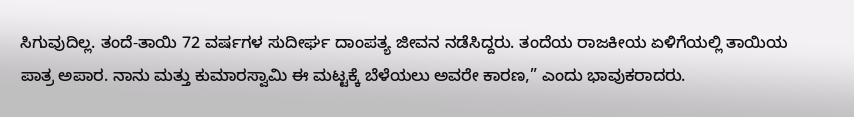ಸಿಗುವುದಿಲ್ಲ. ತಂದೆ-ತಾಯಿ 72 ವರ್ಷಗಳ ಸುದೀರ್ಘ ದಾಂಪತ್ಯ ಜೀವನ ನಡೆಸಿದ್ದರು. ತಂದೆಯ ರಾಜಕೀಯ ಏಳಿಗೆಯಲ್ಲಿ ತಾಯಿಯ ಪಾತ್ರ ಅಪಾರ. ನಾನು ಮತ್ತು ಕುಮಾರಸ್ವಾಮಿ ಈ ಮಟ್ಟಕ್ಕೆ ಬೆಳೆಯಲು ಅವರೇ ಕಾರಣ,” ಎಂದು ಭಾವುಕರಾದರು.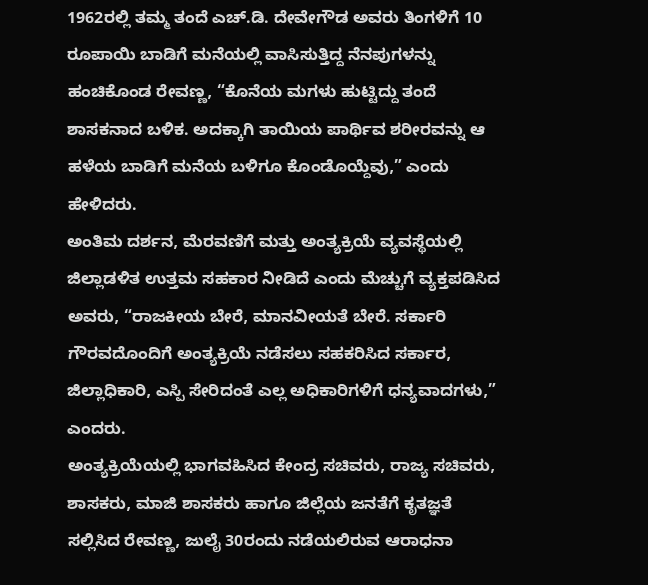1962ರಲ್ಲಿ ತಮ್ಮ ತಂದೆ ಎಚ್.ಡಿ. ದೇವೇಗೌಡ ಅವರು ತಿಂಗಳಿಗೆ 10 ರೂಪಾಯಿ ಬಾಡಿಗೆ ಮನೆಯಲ್ಲಿ ವಾಸಿಸುತ್ತಿದ್ದ ನೆನಪುಗಳನ್ನು ಹಂಚಿಕೊಂಡ ರೇವಣ್ಣ, “ಕೊನೆಯ ಮಗಳು ಹುಟ್ಟಿದ್ದು ತಂದೆ ಶಾಸಕನಾದ ಬಳಿಕ. ಅದಕ್ಕಾಗಿ ತಾಯಿಯ ಪಾರ್ಥಿವ ಶರೀರವನ್ನು ಆ ಹಳೆಯ ಬಾಡಿಗೆ ಮನೆಯ ಬಳಿಗೂ ಕೊಂಡೊಯ್ದೆವು,” ಎಂದು ಹೇಳಿದರು.
ಅಂತಿಮ ದರ್ಶನ, ಮೆರವಣಿಗೆ ಮತ್ತು ಅಂತ್ಯಕ್ರಿಯೆ ವ್ಯವಸ್ಥೆಯಲ್ಲಿ ಜಿಲ್ಲಾಡಳಿತ ಉತ್ತಮ ಸಹಕಾರ ನೀಡಿದೆ ಎಂದು ಮೆಚ್ಚುಗೆ ವ್ಯಕ್ತಪಡಿಸಿದ ಅವರು, “ರಾಜಕೀಯ ಬೇರೆ, ಮಾನವೀಯತೆ ಬೇರೆ. ಸರ್ಕಾರಿ ಗೌರವದೊಂದಿಗೆ ಅಂತ್ಯಕ್ರಿಯೆ ನಡೆಸಲು ಸಹಕರಿಸಿದ ಸರ್ಕಾರ, ಜಿಲ್ಲಾಧಿಕಾರಿ, ಎಸ್ಪಿ ಸೇರಿದಂತೆ ಎಲ್ಲ ಅಧಿಕಾರಿಗಳಿಗೆ ಧನ್ಯವಾದಗಳು,” ಎಂದರು.
ಅಂತ್ಯಕ್ರಿಯೆಯಲ್ಲಿ ಭಾಗವಹಿಸಿದ ಕೇಂದ್ರ ಸಚಿವರು, ರಾಜ್ಯ ಸಚಿವರು, ಶಾಸಕರು, ಮಾಜಿ ಶಾಸಕರು ಹಾಗೂ ಜಿಲ್ಲೆಯ ಜನತೆಗೆ ಕೃತಜ್ಞತೆ ಸಲ್ಲಿಸಿದ ರೇವಣ್ಣ, ಜುಲೈ 30ರಂದು ನಡೆಯಲಿರುವ ಆರಾಧನಾ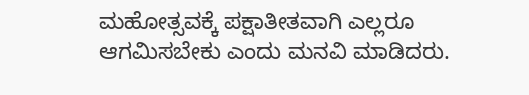ಮಹೋತ್ಸವಕ್ಕೆ ಪಕ್ಷಾತೀತವಾಗಿ ಎಲ್ಲರೂ ಆಗಮಿಸಬೇಕು ಎಂದು ಮನವಿ ಮಾಡಿದರು.